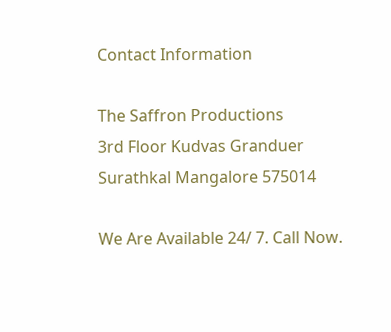Contact Information

The Saffron Productions
3rd Floor Kudvas Granduer
Surathkal Mangalore 575014

We Are Available 24/ 7. Call Now.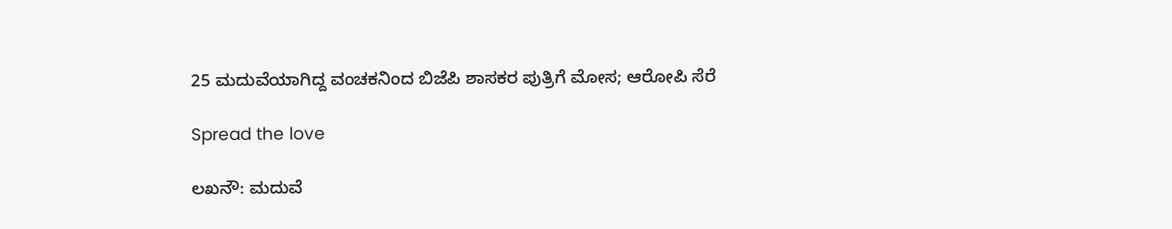25 ಮದುವೆಯಾಗಿದ್ದ ವಂಚಕನಿಂದ ಬಿಜೆಪಿ ಶಾಸಕರ ಪುತ್ರಿಗೆ ಮೋಸ; ಆರೋಪಿ ಸೆರೆ

Spread the love

ಲಖನೌ: ಮದುವೆ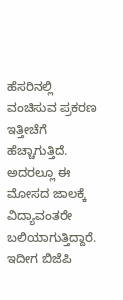ಹೆಸರಿನಲ್ಲಿ ವಂಚಿಸುವ ಪ್ರಕರಣ ಇತ್ತೀಚೆಗೆ ಹೆಚ್ಚಾಗುತ್ತಿದೆ. ಅದರಲ್ಲೂ ಈ ಮೋಸದ ಜಾಲಕ್ಕೆ ವಿದ್ಯಾವಂತರೇ ಬಲಿಯಾಗುತ್ತಿದ್ದಾರೆ. ಇದೀಗ ಬಿಜೆಪಿ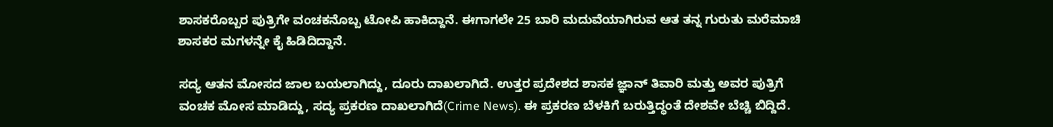ಶಾಸಕರೊಬ್ಬರ ಪುತ್ರಿಗೇ ವಂಚಕನೊಬ್ಬ ಟೋಪಿ ಹಾಕಿದ್ದಾನೆ. ಈಗಾಗಲೇ 25 ಬಾರಿ ಮದುವೆಯಾಗಿರುವ ಆತ ತನ್ನ ಗುರುತು ಮರೆಮಾಚಿ ಶಾಸಕರ ಮಗಳನ್ನೇ ಕೈ ಹಿಡಿದಿದ್ದಾನೆ.

ಸದ್ಯ ಆತನ ಮೋಸದ ಜಾಲ ಬಯಲಾಗಿದ್ದು, ದೂರು ದಾಖಲಾಗಿದೆ. ಉತ್ತರ ಪ್ರದೇಶದ ಶಾಸಕ ಜ್ಞಾನ್‌ ತಿವಾರಿ ಮತ್ತು ಅವರ ಪುತ್ರಿಗೆ ವಂಚಕ ಮೋಸ ಮಾಡಿದ್ದು, ಸದ್ಯ ಪ್ರಕರಣ ದಾಖಲಾಗಿದೆ(Crime News). ಈ ಪ್ರಕರಣ ಬೆಳಕಿಗೆ ಬರುತ್ತಿದ್ಧಂತೆ ದೇಶವೇ ಬೆಚ್ಚಿ ಬಿದ್ದಿದೆ.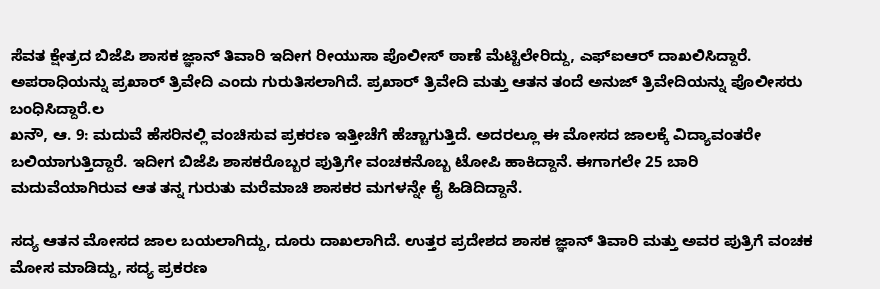ಸೆವತ ಕ್ಷೇತ್ರದ ಬಿಜೆಪಿ ಶಾಸಕ ಜ್ಞಾನ್‌ ತಿವಾರಿ ಇದೀಗ ರೀಯುಸಾ ಪೊಲೀಸ್‌ ಠಾಣೆ ಮೆಟ್ಟಿಲೇರಿದ್ದು, ಎಫ್‌ಐಆರ್‌ ದಾಖಲಿಸಿದ್ದಾರೆ. ಅಪರಾಧಿಯನ್ನು ಪ್ರಖಾರ್‌ ತ್ರಿವೇದಿ ಎಂದು ಗುರುತಿಸಲಾಗಿದೆ. ಪ್ರಖಾರ್‌ ತ್ರಿವೇದಿ ಮತ್ತು ಆತನ ತಂದೆ ಅನುಜ್‌ ತ್ರಿವೇದಿಯನ್ನು ಪೊಲೀಸರು ಬಂಧಿಸಿದ್ದಾರೆ.ಲ
ಖನೌ, ಆ. 9: ಮದುವೆ ಹೆಸರಿನಲ್ಲಿ ವಂಚಿಸುವ ಪ್ರಕರಣ ಇತ್ತೀಚೆಗೆ ಹೆಚ್ಚಾಗುತ್ತಿದೆ. ಅದರಲ್ಲೂ ಈ ಮೋಸದ ಜಾಲಕ್ಕೆ ವಿದ್ಯಾವಂತರೇ ಬಲಿಯಾಗುತ್ತಿದ್ದಾರೆ. ಇದೀಗ ಬಿಜೆಪಿ ಶಾಸಕರೊಬ್ಬರ ಪುತ್ರಿಗೇ ವಂಚಕನೊಬ್ಬ ಟೋಪಿ ಹಾಕಿದ್ದಾನೆ. ಈಗಾಗಲೇ 25 ಬಾರಿ ಮದುವೆಯಾಗಿರುವ ಆತ ತನ್ನ ಗುರುತು ಮರೆಮಾಚಿ ಶಾಸಕರ ಮಗಳನ್ನೇ ಕೈ ಹಿಡಿದಿದ್ದಾನೆ.

ಸದ್ಯ ಆತನ ಮೋಸದ ಜಾಲ ಬಯಲಾಗಿದ್ದು, ದೂರು ದಾಖಲಾಗಿದೆ. ಉತ್ತರ ಪ್ರದೇಶದ ಶಾಸಕ ಜ್ಞಾನ್‌ ತಿವಾರಿ ಮತ್ತು ಅವರ ಪುತ್ರಿಗೆ ವಂಚಕ ಮೋಸ ಮಾಡಿದ್ದು, ಸದ್ಯ ಪ್ರಕರಣ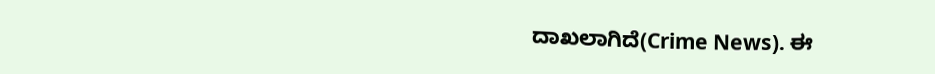ದಾಖಲಾಗಿದೆ(Crime News). ಈ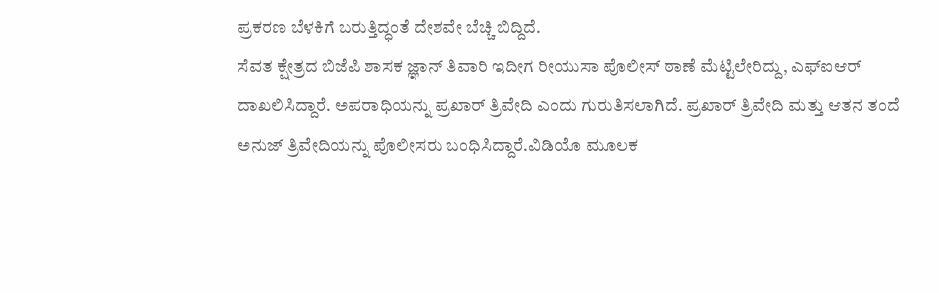ಪ್ರಕರಣ ಬೆಳಕಿಗೆ ಬರುತ್ತಿದ್ಧಂತೆ ದೇಶವೇ ಬೆಚ್ಚಿ ಬಿದ್ದಿದೆ.
ಸೆವತ ಕ್ಷೇತ್ರದ ಬಿಜೆಪಿ ಶಾಸಕ ಜ್ಞಾನ್‌ ತಿವಾರಿ ಇದೀಗ ರೀಯುಸಾ ಪೊಲೀಸ್‌ ಠಾಣೆ ಮೆಟ್ಟಿಲೇರಿದ್ದು, ಎಫ್‌ಐಆರ್‌ ದಾಖಲಿಸಿದ್ದಾರೆ. ಅಪರಾಧಿಯನ್ನು ಪ್ರಖಾರ್‌ ತ್ರಿವೇದಿ ಎಂದು ಗುರುತಿಸಲಾಗಿದೆ. ಪ್ರಖಾರ್‌ ತ್ರಿವೇದಿ ಮತ್ತು ಆತನ ತಂದೆ ಅನುಜ್‌ ತ್ರಿವೇದಿಯನ್ನು ಪೊಲೀಸರು ಬಂಧಿಸಿದ್ದಾರೆ.ವಿಡಿಯೊ ಮೂಲಕ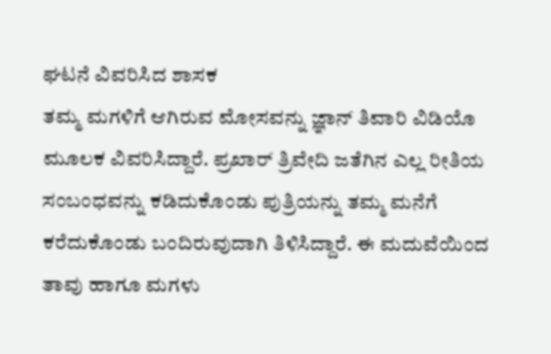ಘಟನೆ ವಿವರಿಸಿದ ಶಾಸಕ
ತಮ್ಮ ಮಗಳಿಗೆ ಆಗಿರುವ ಮೋಸವನ್ನು ಜ್ಞಾನ್‌ ತಿವಾರಿ ವಿಡಿಯೊ ಮೂಲಕ ವಿವರಿಸಿದ್ದಾರೆ. ಪ್ರಖಾರ್‌ ತ್ರಿವೇದಿ ಜತೆಗಿನ ಎಲ್ಲ ರೀತಿಯ ಸಂಬಂಧವನ್ನು ಕಡಿದುಕೊಂಡು ಪುತ್ರಿಯನ್ನು ತಮ್ಮ ಮನೆಗೆ ಕರೆದುಕೊಂಡು ಬಂದಿರುವುದಾಗಿ ತಿಳಿಸಿದ್ದಾರೆ. ಈ ಮದುವೆಯಿಂದ ತಾವು ಹಾಗೂ ಮಗಳು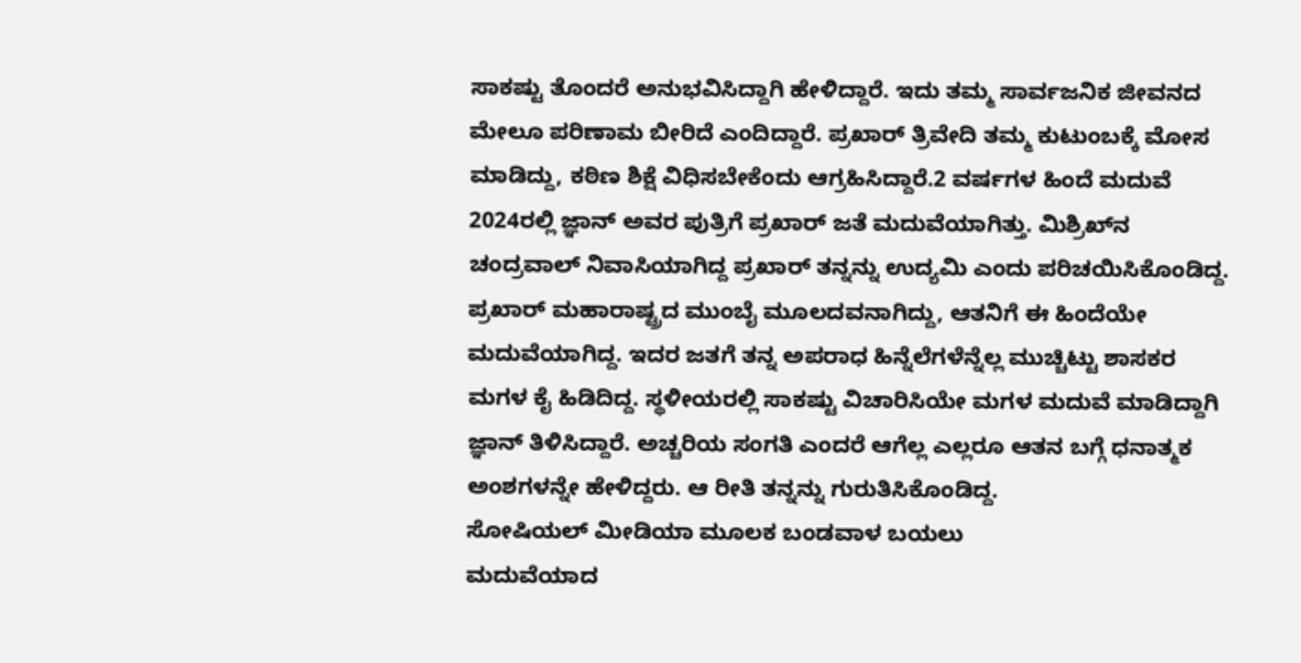ಸಾಕಷ್ಟು ತೊಂದರೆ ಅನುಭವಿಸಿದ್ದಾಗಿ ಹೇಳಿದ್ದಾರೆ. ಇದು ತಮ್ಮ ಸಾರ್ವಜನಿಕ ಜೀವನದ ಮೇಲೂ ಪರಿಣಾಮ ಬೀರಿದೆ ಎಂದಿದ್ದಾರೆ. ಪ್ರಖಾರ್‌ ತ್ರಿವೇದಿ ತಮ್ಮ ಕುಟುಂಬಕ್ಕೆ ಮೋಸ ಮಾಡಿದ್ದು, ಕಠಿಣ ಶಿಕ್ಷೆ ವಿಧಿಸಬೇಕೆಂದು ಆಗ್ರಹಿಸಿದ್ದಾರೆ.2 ವರ್ಷಗಳ ಹಿಂದೆ ಮದುವೆ
2024ರಲ್ಲಿ ಜ್ಞಾನ್‌ ಅವರ ಪುತ್ರಿಗೆ ಪ್ರಖಾರ್‌ ಜತೆ ಮದುವೆಯಾಗಿತ್ತು. ಮಿಶ್ರಿಖ್‌ನ ಚಂದ್ರವಾಲ್‌ ನಿವಾಸಿಯಾಗಿದ್ದ ಪ್ರಖಾರ್‌ ತನ್ನನ್ನು ಉದ್ಯಮಿ ಎಂದು ಪರಿಚಯಿಸಿಕೊಂಡಿದ್ದ. ಪ್ರಖಾರ್‌ ಮಹಾರಾಷ್ಟ್ರದ ಮುಂಬೈ ಮೂಲದವನಾಗಿದ್ದು, ಆತನಿಗೆ ಈ ಹಿಂದೆಯೇ ಮದುವೆಯಾಗಿದ್ದ. ಇದರ ಜತಗೆ ತನ್ನ ಅಪರಾಧ ಹಿನ್ನೆಲೆಗಳೆನ್ನೆಲ್ಲ ಮುಚ್ಚಿಟ್ಟು ಶಾಸಕರ ಮಗಳ ಕೈ ಹಿಡಿದಿದ್ದ. ಸ್ಥಳೀಯರಲ್ಲಿ ಸಾಕಷ್ಟು ವಿಚಾರಿಸಿಯೇ ಮಗಳ ಮದುವೆ ಮಾಡಿದ್ದಾಗಿ ಜ್ಞಾನ್‌ ತಿಳಿಸಿದ್ದಾರೆ. ಅಚ್ಚರಿಯ ಸಂಗತಿ ಎಂದರೆ ಆಗೆಲ್ಲ ಎಲ್ಲರೂ ಆತನ ಬಗ್ಗೆ ಧನಾತ್ಮಕ ಅಂಶಗಳನ್ನೇ ಹೇಳಿದ್ದರು. ಆ ರೀತಿ ತನ್ನನ್ನು ಗುರುತಿಸಿಕೊಂಡಿದ್ದ.
ಸೋಷಿಯಲ್‌ ಮೀಡಿಯಾ ಮೂಲಕ ಬಂಡವಾಳ ಬಯಲು
ಮದುವೆಯಾದ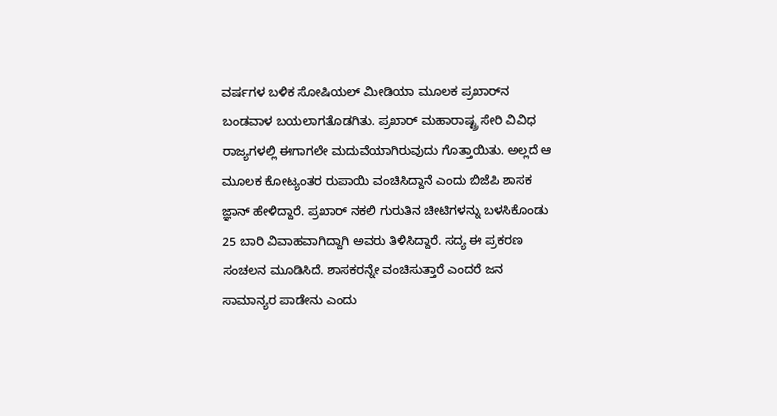ವರ್ಷಗಳ ಬಳಿಕ ಸೋಷಿಯಲ್‌ ಮೀಡಿಯಾ ಮೂಲಕ ಪ್ರಖಾರ್‌ನ ಬಂಡವಾಳ ಬಯಲಾಗತೊಡಗಿತು. ಪ್ರಖಾರ್‌ ಮಹಾರಾಷ್ಟ್ರ ಸೇರಿ ವಿವಿಧ ರಾಜ್ಯಗಳಲ್ಲಿ ಈಗಾಗಲೇ ಮದುವೆಯಾಗಿರುವುದು ಗೊತ್ತಾಯಿತು. ಅಲ್ಲದೆ ಆ ಮೂಲಕ ಕೋಟ್ಯಂತರ ರುಪಾಯಿ ವಂಚಿಸಿದ್ದಾನೆ ಎಂದು ಬಿಜೆಪಿ ಶಾಸಕ ಜ್ಞಾನ್‌ ಹೇಳಿದ್ದಾರೆ. ಪ್ರಖಾರ್ ನಕಲಿ ಗುರುತಿನ ಚೀಟಿಗಳನ್ನು ಬಳಸಿಕೊಂಡು 25 ಬಾರಿ ವಿವಾಹವಾಗಿದ್ದಾಗಿ ಅವರು ತಿಳಿಸಿದ್ದಾರೆ. ಸದ್ಯ ಈ ಪ್ರಕರಣ ಸಂಚಲನ ಮೂಡಿಸಿದೆ. ಶಾಸಕರನ್ನೇ ವಂಚಿಸುತ್ತಾರೆ ಎಂದರೆ ಜನ ಸಾಮಾನ್ಯರ ಪಾಡೇನು ಎಂದು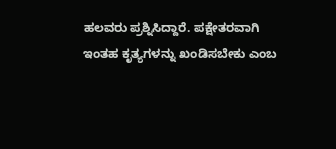ಹಲವರು ಪ್ರಶ್ನಿಸಿದ್ದಾರೆ. ಪಕ್ಷೇತರವಾಗಿ ಇಂತಹ ಕೃತ್ಯಗಳನ್ನು ಖಂಡಿಸಬೇಕು ಎಂಬ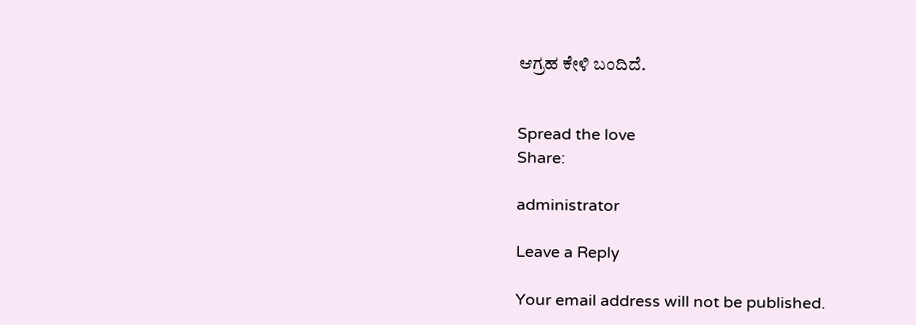ಆಗ್ರಹ ಕೇಳಿ ಬಂದಿದೆ.


Spread the love
Share:

administrator

Leave a Reply

Your email address will not be published.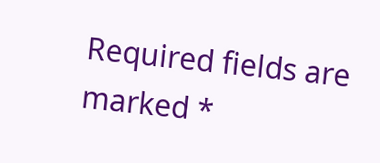Required fields are marked *